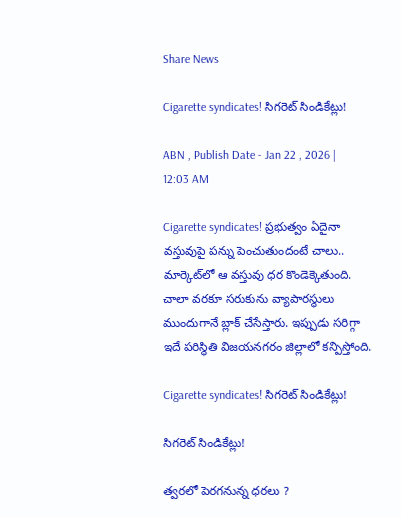Share News

Cigarette syndicates! సిగరెట్‌ సిండికేట్లు!

ABN , Publish Date - Jan 22 , 2026 | 12:03 AM

Cigarette syndicates! ప్రభుత్వం ఏదైనా వస్తువుపై పన్ను పెంచుతుందంటే చాలు.. మార్కెట్‌లో ఆ వస్తువు ధర కొండెక్కెతుంది. చాలా వరకూ సరుకును వ్యాపారస్థులు ముందుగానే బ్లాక్‌ చేసేస్తారు. ఇప్పుడు సరిగ్గా ఇదే పరిస్థితి విజయనగరం జిల్లాలో కన్పిస్తోంది.

Cigarette syndicates! సిగరెట్‌ సిండికేట్లు!

సిగరెట్‌ సిండికేట్లు!

త్వరలో పెరగనున్న ధరలు ?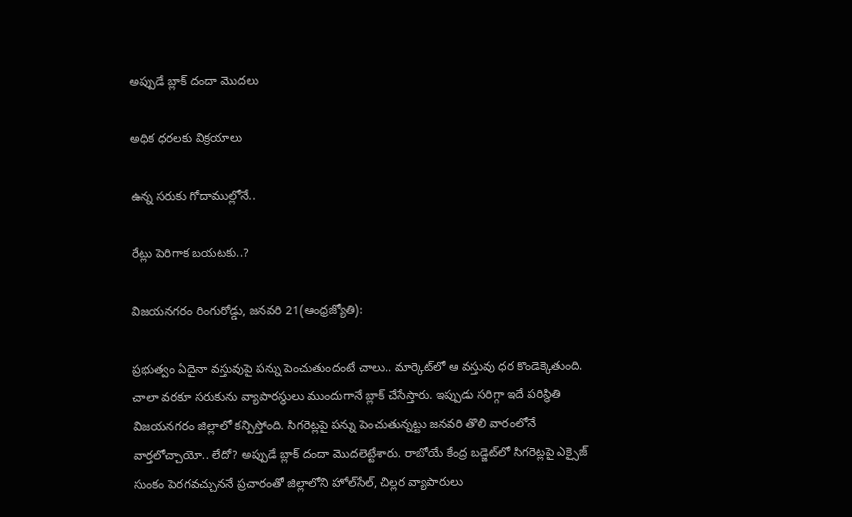అప్పుడే బ్లాక్‌ దందా మొదలు

అధిక ధరలకు విక్రయాలు

ఉన్న సరుకు గోదాముల్లోనే..

రేట్లు పెరిగాక బయటకు..?

విజయనగరం రింగురోడ్డు, జనవరి 21(ఆంధ్రజ్యోతి):

ప్రభుత్వం ఏదైనా వస్తువుపై పన్ను పెంచుతుందంటే చాలు.. మార్కెట్‌లో ఆ వస్తువు ధర కొండెక్కెతుంది. చాలా వరకూ సరుకును వ్యాపారస్థులు ముందుగానే బ్లాక్‌ చేసేస్తారు. ఇప్పుడు సరిగ్గా ఇదే పరిస్థితి విజయనగరం జిల్లాలో కన్పిస్తోంది. సిగరెట్లపై పన్ను పెంచుతున్నట్టు జనవరి తొలి వారంలోనే వార్తలోచ్చాయో.. లేదో? అప్పుడే బ్లాక్‌ దందా మొదలెట్టేశారు. రాబోయే కేంద్ర బడ్జెట్‌లో సిగరెట్లపై ఎక్సైజ్‌ సుంకం పెరగవచ్చుననే ప్రచారంతో జిల్లాలోని హోల్‌సేల్‌, చిల్లర వ్యాపారులు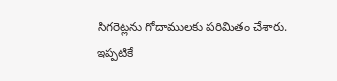సిగరెట్లను గోదాములకు పరిమితం చేశారు. ఇప్పటికే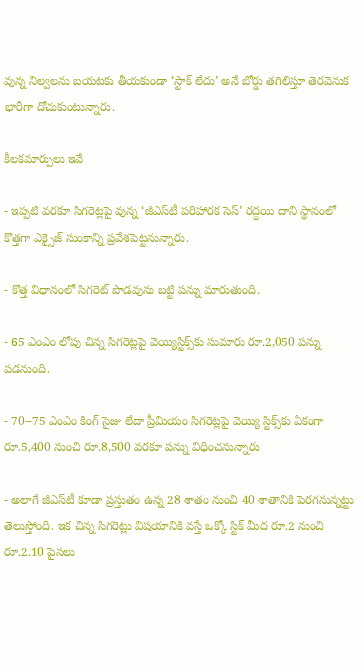వున్న నిల్వలను బయటకు తీయకుండా ‘స్టాక్‌ లేదు’ అనే బోర్డు తగిలిస్తూ తెరవెనుక భారీగా దోచుకుంటున్నారు.

కీలకమార్పులు ఇవే

- ఇప్పటి వరకూ సిగరెట్లపై వున్న ‘జీఎస్‌టీ పరిహారక సెస్‌’ రద్దయి దాని స్థానంలో కొత్తగా ఎక్సైజ్‌ సుంకాన్ని ప్రవేశపెట్టనున్నారు.

- కొత్త విధానంలో సిగరెట్‌ పొడవును బట్టి పన్ను మారుతుంది.

- 65 ఎంఎం లోపు చిన్న సిగరెట్లపై వెయ్యిస్టిక్స్‌కు సుమారు రూ.2,050 పన్ను పడనుంది.

- 70--75 ఎంఎం కింగ్‌ సైజు లేదా ప్రీమియం సిగరెట్లపై వెయ్యి స్టిక్స్‌కు ఏకంగా రూ.5,400 నుంచి రూ.8,500 వరకూ పన్ను విధించనున్నారు

- అలాగే జీఎస్‌టీ కూడా ప్రస్తుతం ఉన్న 28 శాతం నుంచి 40 శాతానికి పెరగనున్నట్టు తెలుస్తోంది. ఇక చిన్న సిగరెట్లు విషయానికి వస్తే ఒక్కో స్టిక్‌ మీద రూ.2 నుంచి రూ.2.10 పైసలు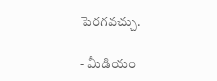పెరగవచ్చు.

- మీడియం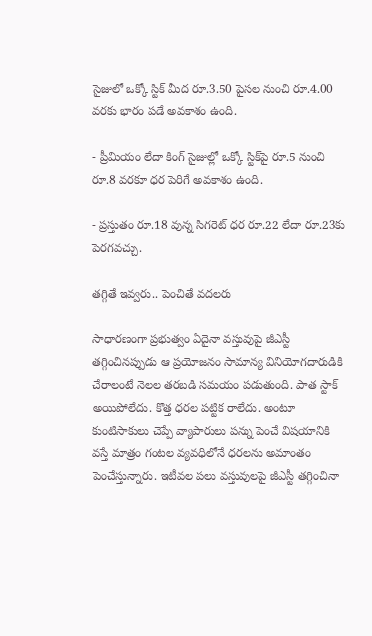సైజులో ఒక్కో స్టిక్‌ మీద రూ.3.50 పైసల నుంచి రూ.4.00 వరకు భారం పడే అవకాశం ఉంది.

- ప్రీమియం లేదా కింగ్‌ సైజుల్లో ఒక్కో స్టిక్‌పై రూ.5 నుంచి రూ.8 వరకూ ధర పెరిగే అవకాశం ఉంది.

- ప్రస్తుతం రూ.18 వున్న సిగరెట్‌ ధర రూ.22 లేదా రూ.23కు పెరగవచ్చు.

తగ్గితే ఇవ్వరు.. పెంచితే వదలరు

సాధారణంగా ప్రభుత్వం ఏదైనా వస్తువుపై జీఎస్టీ తగ్గించినప్పుడు ఆ ప్రయోజనం సామాన్య వినియోగదారుడికి చేరాలంటే నెలల తరబడి సమయం పడుతుంది. పాత స్టాక్‌ అయిపోలేదు. కొత్త ధరల పట్టిక రాలేదు. అంటూ కుంటిసాకులు చెప్పే వ్యాపారులు పన్ను పెంచే విషయానికి వస్తే మాత్రం గంటల వ్యవధిలోనే ధరలను అమాంతం పెంచేస్తున్నారు. ఇటీవల పలు వస్తువులపై జీఎస్టీ తగ్గించినా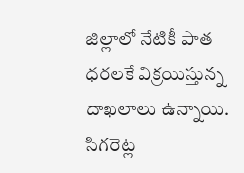జిల్లాలో నేటికీ పాత ధరలకే విక్రయిస్తున్న దాఖలాలు ఉన్నాయి. సిగరెట్ల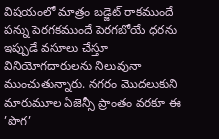విషయంలో మాత్రం బడ్జెట్‌ రాకముందే పన్ను పెరగకముందే పెరగబోయే ధరను ఇప్పుడే వసూలు చేస్తూ వినియోగదారులను నిలువునా ముంచుతున్నారు. నగరం మొదలుకుని మారుమూల ఏజెన్సీ ప్రాంతం వరకూ ఈ ’పొగ’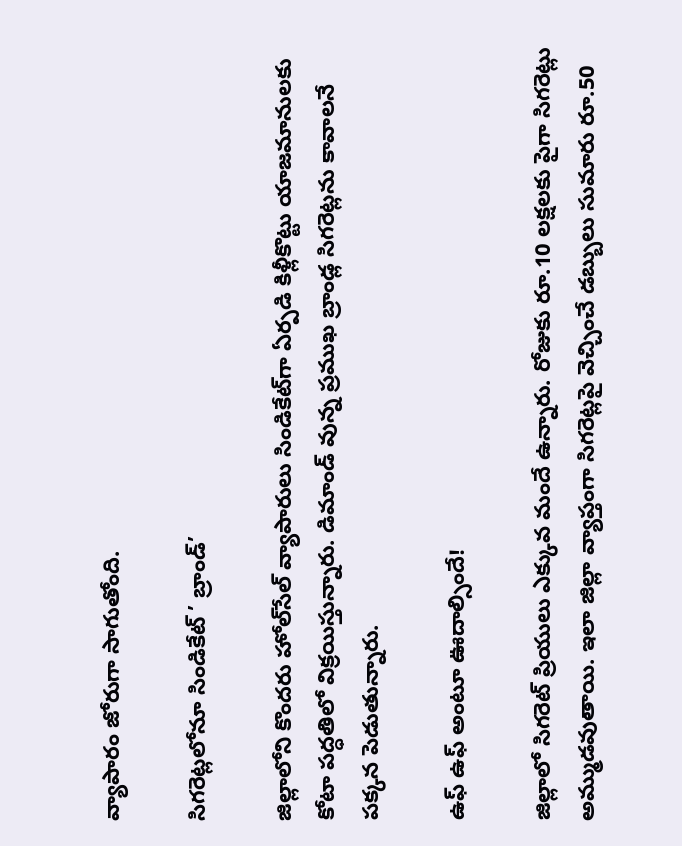వ్యాపారం జోరుగా సాగుతోంది.

సిగరెట్లలోనూ సిండికేట్‌ ’ బ్రాండ్‌’

జిల్లాలోని కొందరు హోల్‌సేల్‌ వ్యాపారులు సిండికేట్‌గా ఏర్పడి కిళ్లీకొట్టు యాజమానులకు కోటా పద్ధతిలో విక్రయిస్తున్నారు. డిమాండ్‌ వున్న ప్రముఖ బ్రాండ్ల సిగరెట్లను కావాలనే పక్కన పెడుతున్నారు.

ఉఫ్‌ ఉఫ్‌ అంటూ ఊదాల్సిందే!

జిల్లాలో సిగరెట్‌ ప్రియులు ఎక్కువ మందే ఉన్నారు. రోజుకు రూ.10 లక్షలకు పైగా సిగరెట్లు అమ్ముడవుతాయి. ఇలా జిల్లా వ్యాప్తంగా సిగరెట్లపై వెచ్చించే డబ్బులు సుమారు రూ.50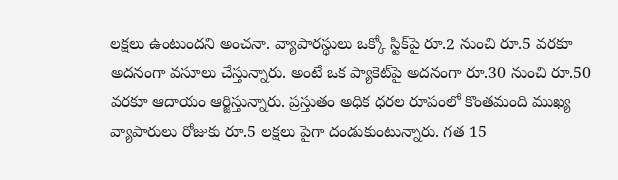లక్షలు ఉంటుందని అంచనా. వ్యాపారస్థులు ఒక్కో స్టిక్‌పై రూ.2 నుంచి రూ.5 వరకూ అదనంగా వసూలు చేస్తున్నారు. అంటే ఒక ప్యాకెట్‌పై అదనంగా రూ.30 నుంచి రూ.50 వరకూ ఆదాయం ఆర్జిస్తున్నారు. ప్రస్తుతం అధిక ధరల రూపంలో కొంతమంది ముఖ్య వ్యాపారులు రోజుకు రూ.5 లక్షలు పైగా దండుకుంటున్నారు. గత 15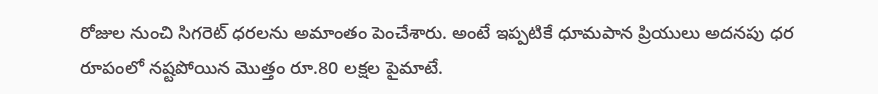రోజుల నుంచి సిగరెట్‌ ధరలను అమాంతం పెంచేశారు. అంటే ఇప్పటికే ధూమపాన ప్రియులు అదనపు ధర రూపంలో నష్టపోయిన మొత్తం రూ.80 లక్షల పైమాటే.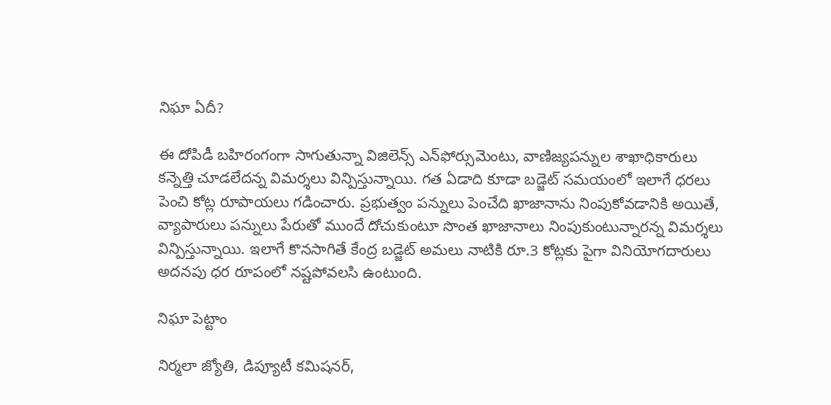నిఘా ఏదీ?

ఈ దోపిడీ బహిరంగంగా సాగుతున్నా విజిలెన్స్‌ ఎన్‌ఫోర్సుమెంటు, వాణిజ్యపన్నుల శాఖాధికారులు కన్నెత్తి చూడలేదన్న విమర్శలు విన్పిస్తున్నాయి. గత ఏడాది కూడా బడ్జెట్‌ సమయంలో ఇలాగే ధరలు పెంచి కోట్ల రూపాయలు గడించారు. ప్రభుత్వం పన్నులు పెంచేది ఖాజానాను నింపుకోవడానికి అయితే, వ్యాపారులు పన్నులు పేరుతో ముందే దోచుకుంటూ సొంత ఖాజానాలు నింపుకుంటున్నారన్న విమర్శలు విన్పిస్తున్నాయి. ఇలాగే కొనసాగితే కేంద్ర బడ్జెట్‌ అమలు నాటికి రూ.3 కోట్లకు పైగా వినియోగదారులు అదనపు ధర రూపంలో నష్టపోవలసి ఉంటుంది.

నిఘా పెట్టాం

నిర్మలా జ్యోతి, డిప్యూటీ కమిషనర్‌,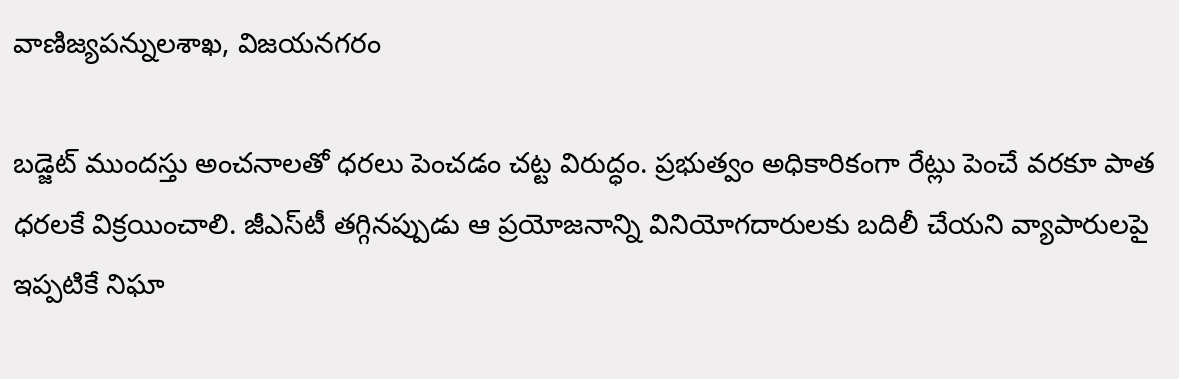వాణిజ్యపన్నులశాఖ, విజయనగరం

బడ్జెట్‌ ముందస్తు అంచనాలతో ధరలు పెంచడం చట్ట విరుద్ధం. ప్రభుత్వం అధికారికంగా రేట్లు పెంచే వరకూ పాత ధరలకే విక్రయించాలి. జీఎస్‌టీ తగ్గినప్పుడు ఆ ప్రయోజనాన్ని వినియోగదారులకు బదిలీ చేయని వ్యాపారులపై ఇప్పటికే నిఘా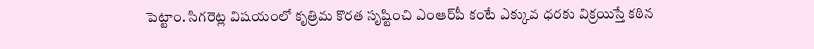పెట్టాం. సిగరెట్ల విషయంలో కృత్రిమ కొరత సృష్టించి ఎంఆర్‌పీ కంటే ఎక్కువ ధరకు విక్రయిస్తే కఠిన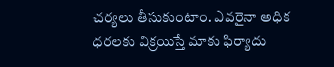చర్యలు తీసుకుంటాం. ఎవరైనా అధిక ధరలకు విక్రయిస్తే మాకు ఫిర్యాదు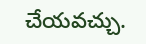చేయవచ్చు.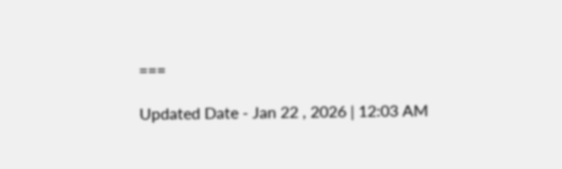===

Updated Date - Jan 22 , 2026 | 12:03 AM